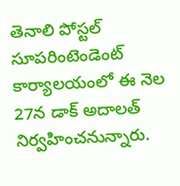తెనాలి పోస్టల్ సూపరింటెండెంట్ కార్యాలయంలో ఈ నెల 27న డాక్ అదాలత్ నిర్వహించనున్నారు.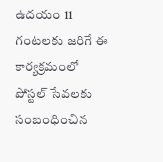ఉదయం 11 గంటలకు జరిగే ఈ కార్యక్రమంలో పోస్టల్ సేవలకు సంబంధించిన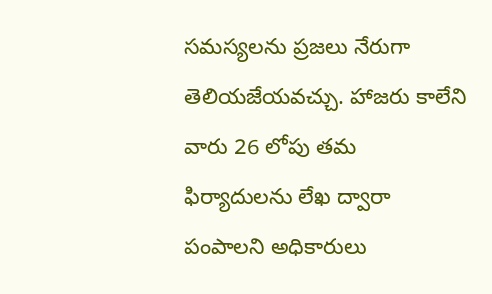సమస్యలను ప్రజలు నేరుగా తెలియజేయవచ్చు. హాజరు కాలేని వారు 26 లోపు తమ ఫిర్యాదులను లేఖ ద్వారా పంపాలని అధికారులు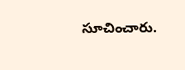సూచించారు.